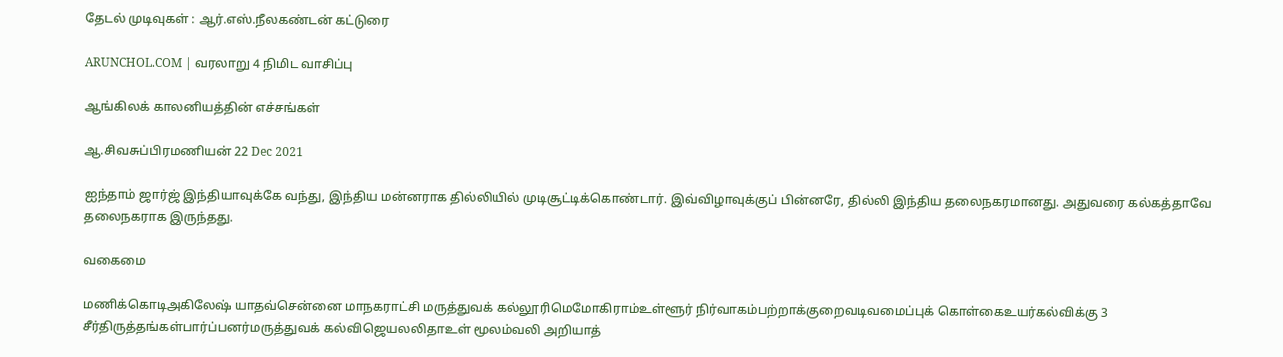தேடல் முடிவுகள் : ஆர்.எஸ்.நீலகண்டன் கட்டுரை

ARUNCHOL.COM | வரலாறு 4 நிமிட வாசிப்பு

ஆங்கிலக் காலனியத்தின் எச்சங்கள்

ஆ.சிவசுப்பிரமணியன் 22 Dec 2021

ஐந்தாம் ஜார்ஜ் இந்தியாவுக்கே வந்து, இந்திய மன்னராக தில்லியில் முடிசூட்டிக்கொண்டார். இவ்விழாவுக்குப் பின்னரே, தில்லி இந்திய தலைநகரமானது. அதுவரை கல்கத்தாவே தலைநகராக இருந்தது.

வகைமை

மணிக்கொடிஅகிலேஷ் யாதவ்சென்னை மாநகராட்சி மருத்துவக் கல்லூரிமெமோகிராம்உள்ளூர் நிர்வாகம்பற்றாக்குறைவடிவமைப்புக் கொள்கைஉயர்கல்விக்கு 3 சீர்திருத்தங்கள்பார்ப்பனர்மருத்துவக் கல்விஜெயலலிதாஉள் மூலம்வலி அறியாத்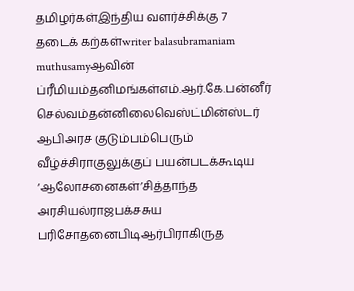தமிழர்கள்இந்திய வளர்ச்சிக்கு 7 தடைக் கற்கள்writer balasubramaniam muthusamyஆவின் ப்ரீமியம்தனிமங்கள்எம்.ஆர்.கே.பன்னீர் செல்வம்தன்னிலைவெஸ்ட்மின்ஸ்டர் ஆபிஅரச குடும்பம்பெரும் வீழ்ச்சிராகுலுக்குப் பயன்படக்கூடிய ‘ஆலோசனைகள்’சித்தாந்த அரசியல்ராஜபக்சசுய பரிசோதனைபிடிஆர்பிராகிருத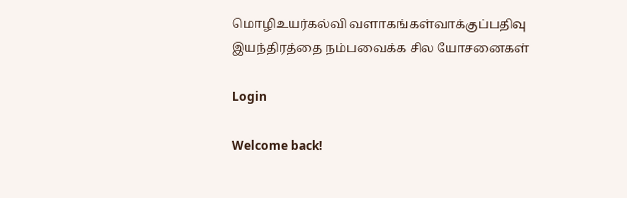மொழிஉயர்கல்வி வளாகங்கள்வாக்குப்பதிவு இயந்திரத்தை நம்பவைக்க சில யோசனைகள்

Login

Welcome back!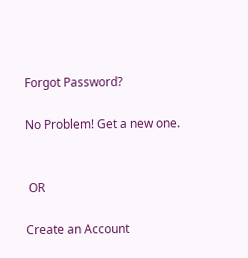Forgot Password?

No Problem! Get a new one.


 OR

Create an Account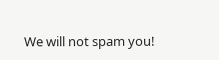We will not spam you!